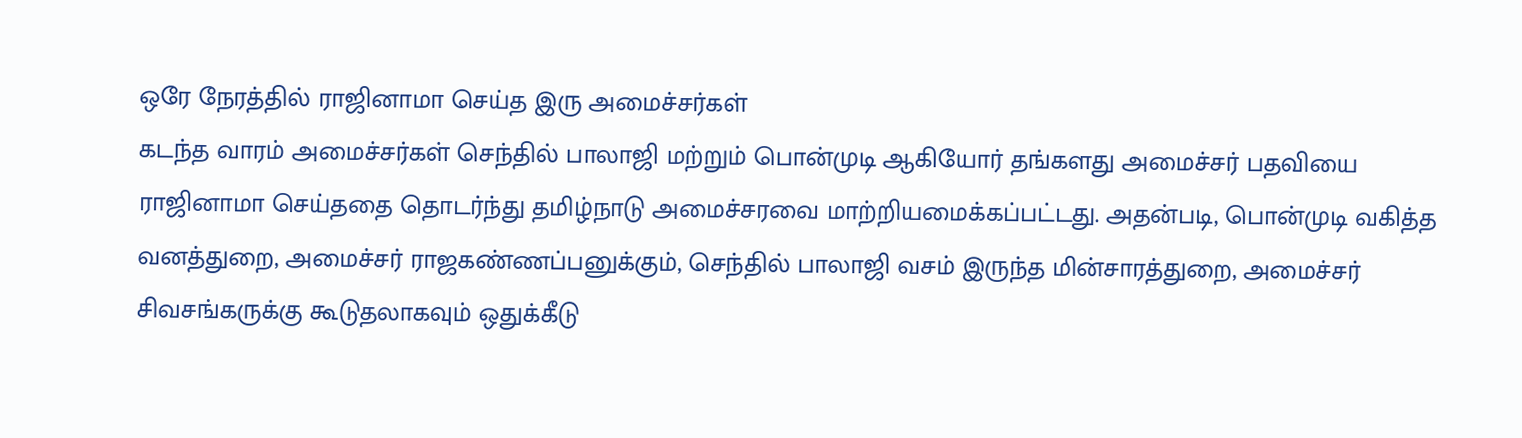ஒரே நேரத்தில் ராஜினாமா செய்த இரு அமைச்சர்கள்
கடந்த வாரம் அமைச்சர்கள் செந்தில் பாலாஜி மற்றும் பொன்முடி ஆகியோர் தங்களது அமைச்சர் பதவியை ராஜினாமா செய்ததை தொடர்ந்து தமிழ்நாடு அமைச்சரவை மாற்றியமைக்கப்பட்டது. அதன்படி, பொன்முடி வகித்த வனத்துறை, அமைச்சர் ராஜகண்ணப்பனுக்கும், செந்தில் பாலாஜி வசம் இருந்த மின்சாரத்துறை, அமைச்சர் சிவசங்கருக்கு கூடுதலாகவும் ஒதுக்கீடு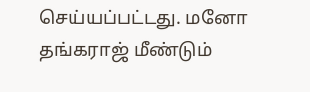செய்யப்பட்டது. மனோ தங்கராஜ் மீண்டும்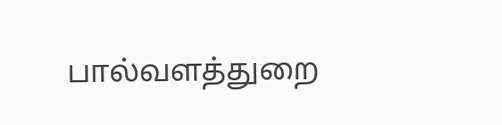பால்வளத்துறை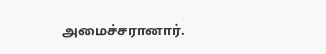அமைச்சரானார்.